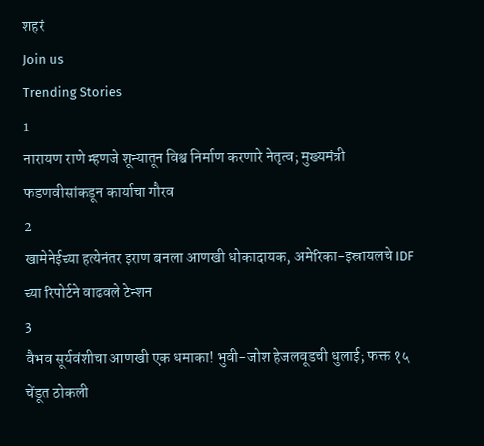शहरं
Join us
Trending Stories
1
नारायण राणे म्हणजे शून्यातून विश्व निर्माण करणारे नेतृत्व; मुख्यमंत्री फडणवीसांकडून कार्याचा गौरव
2
खामेनेईच्या हत्येनंतर इराण बनला आणखी धोकादायक, अमेरिका-इस्रायलचे IDF च्या रिपोर्टने वाढवले टेन्शन
3
वैभव सूर्यवंशीचा आणखी एक धमाका! भुवी-जोश हेजलवूडची धुलाई; फक्त १५ चेंडूत ठोकली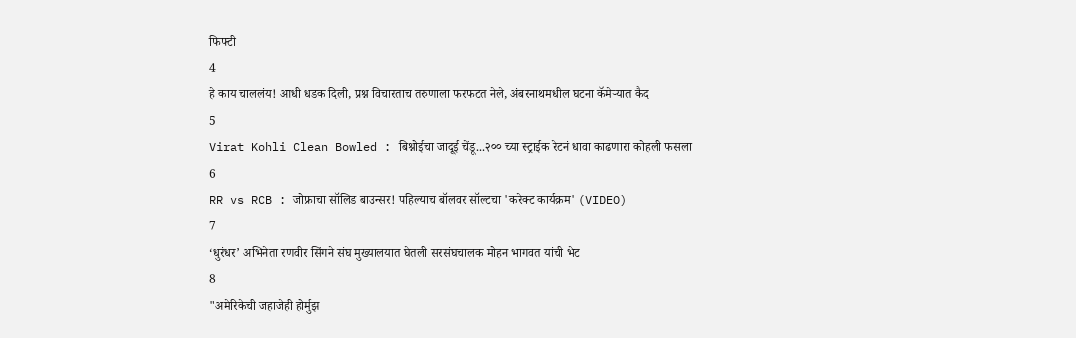फिफ्टी
4
हे काय चाललंय! आधी धडक दिली, प्रश्न विचारताच तरुणाला फरफटत नेले, अंबरनाथमधील घटना कॅमेऱ्यात कैद
5
Virat Kohli Clean Bowled : बिश्नोईचा जादूई चेंडू...२०० च्या स्ट्राईक रेटनं धावा काढणारा कोहली फसला
6
RR vs RCB : जोफ्राचा सॉलिड बाउन्सर! पहिल्याच बॉलवर सॉल्टचा 'करेक्ट कार्यक्रम' (VIDEO)
7
‘धुरंधर’ अभिनेता रणवीर सिंगने संघ मुख्यालयात घेतली सरसंघचालक मोहन भागवत यांची भेट
8
"अमेरिकेची जहाजेही होर्मुझ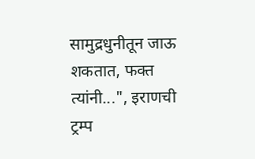सामुद्रधुनीतून जाऊ शकतात, फक्त त्यांनी...", इराणची ट्रम्प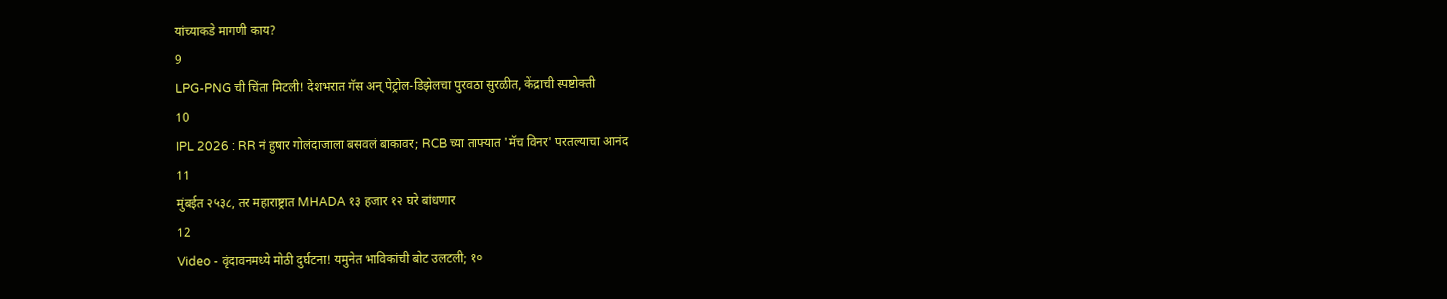यांच्याकडे मागणी काय?
9
LPG-PNG ची चिंता मिटली! देशभरात गॅस अन् पेट्रोल-डिझेलचा पुरवठा सुरळीत, केंद्राची स्पष्टोक्ती
10
IPL 2026 : RR नं हुषार गोलंदाजाला बसवलं बाकावर; RCB च्या ताफ्यात 'मॅच विनर' परतल्याचा आनंद
11
मुंबईत २५३८, तर महाराष्ट्रात MHADA १३ हजार १२ घरे बांधणार
12
Video - वृंदावनमध्ये मोठी दुर्घटना! यमुनेत भाविकांची बोट उलटली; १०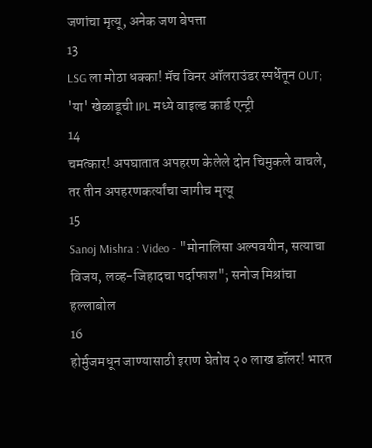जणांचा मृत्यू, अनेक जण बेपत्ता
13
LSG ला मोठा धक्का! मॅच विनर ऑलराउंडर स्पर्धेतून OUT; 'या' खेळाडूची IPL मध्ये वाइल्ड कार्ड एन्ट्री
14
चमत्कार! अपघातात अपहरण केलेले दोन चिमुकले वाचले, तर तीन अपहरणकर्त्यांचा जागीच मृत्यू
15
Sanoj Mishra : Video - "मोनालिसा अल्पवयीन, सत्याचा विजय, लव्ह-जिहादचा पर्दाफाश"; सनोज मिश्रांचा हल्लाबोल
16
होर्मुजमधून जाण्यासाठी इराण घेतोय २० लाख डॉलर! भारत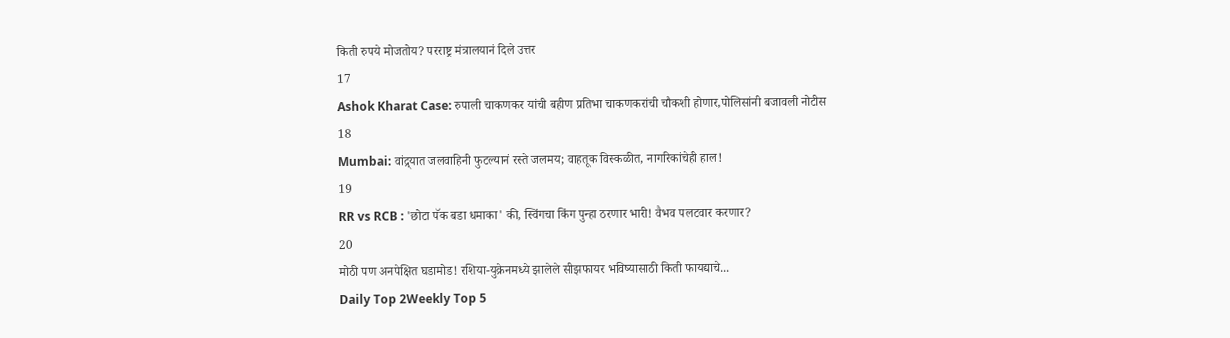किती रुपये मोजतोय? परराष्ट्र मंत्रालयानं दिले उत्तर
17
Ashok Kharat Case: रुपाली चाकणकर यांची बहीण प्रतिभा चाकणकरांची चौकशी होणार,पोलिसांनी बजावली नोटीस
18
Mumbai: वांद्र्यात जलवाहिनी फुटल्यानं रस्ते जलमय; वाहतूक विस्कळीत, नागरिकांचेही हाल!
19
RR vs RCB : 'छोटा पॅक बडा धमाका' की, स्विंगचा किंग पुन्हा ठरणार भारी! वैभव पलटवार करणार?
20
मोठी पण अनपेक्षित घडामोड! रशिया-युक्रेनमध्ये झालेले सीझफायर भविष्यासाठी किती फायद्याचे...
Daily Top 2Weekly Top 5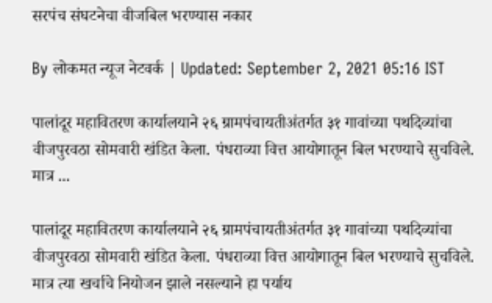सरपंच संघटनेचा वीजबिल भरण्यास नकार

By लोकमत न्यूज नेटवर्क | Updated: September 2, 2021 05:16 IST

पालांदूर महावितरण कार्यालयाने २६ ग्रामपंचायतीअंतर्गत ३१ गावांच्या पथदिव्यांचा वीजपुरवठा सोमवारी खंडित केला. पंधराव्या वित्त आयोगातून बिल भरण्याचे सुचविले. मात्र ...

पालांदूर महावितरण कार्यालयाने २६ ग्रामपंचायतीअंतर्गत ३१ गावांच्या पथदिव्यांचा वीजपुरवठा सोमवारी खंडित केला. पंधराव्या वित्त आयोगातून बिल भरण्याचे सुचविले. मात्र त्या खर्चाचे नियोजन झाले नसल्याने हा पर्याय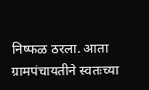निष्फळ ठरला. आता ग्रामपंचायतीने स्वतःच्या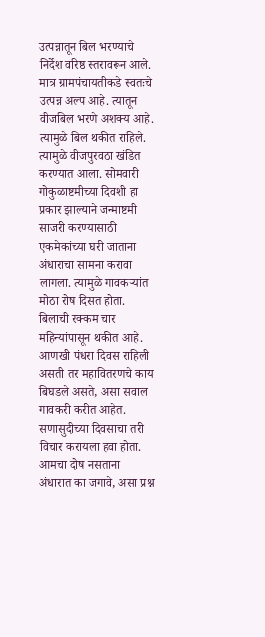उत्पन्नातून बिल भरण्याचे निर्देश वरिष्ठ स्तरावरून आले. मात्र ग्रामपंचायतीकडे स्वतःचे उत्पन्न अल्प आहे. त्यातून वीजबिल भरणे अशक्य आहे. त्यामुळे बिल थकीत राहिले. त्यामुळे वीजपुरवठा खंडित करण्यात आला. सोमवारी गोकुळाष्टमीच्या दिवशी हा प्रकार झाल्याने जन्माष्टमी साजरी करण्यासाठी एकमेकांच्या घरी जाताना अंधाराचा सामना करावा लागला. त्यामुळे गावकऱ्यांत मोठा रोष दिसत होता. बिलाची रक्कम चार महिन्यांपासून थकीत आहे. आणखी पंधरा दिवस राहिली असती तर महावितरणचे काय बिघडले असते, असा सवाल गावकरी करीत आहेत. सणासुदीच्या दिवसाचा तरी विचार करायला हवा होता. आमचा दोष नसताना अंधारात का जगावे, असा प्रश्न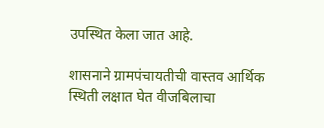उपस्थित केला जात आहे.

शासनाने ग्रामपंचायतीची वास्तव आर्थिक स्थिती लक्षात घेत वीजबिलाचा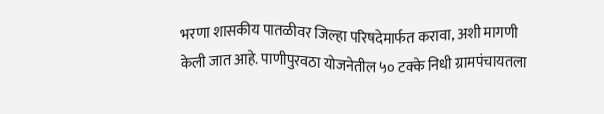भरणा शासकीय पातळीवर जिल्हा परिषदेमार्फत करावा, अशी मागणी केली जात आहे. पाणीपुरवठा योजनेतील ५० टक्के निधी ग्रामपंचायतला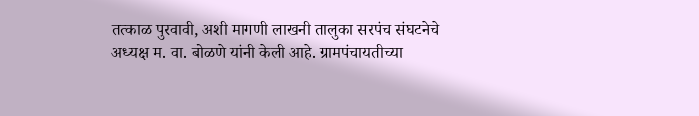तत्काळ पुरवावी, अशी मागणी लाखनी तालुका सरपंच संघटनेचे अध्यक्ष म. वा. बोळणे यांनी केली आहे. ग्रामपंचायतीच्या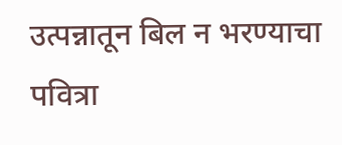उत्पन्नातून बिल न भरण्याचा पवित्रा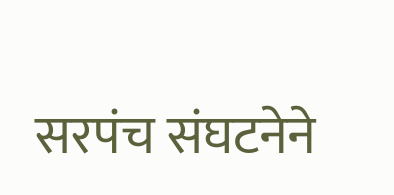सरपंच संघटनेने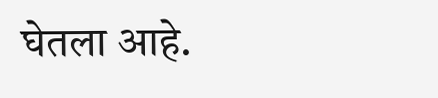घेतला आहे.